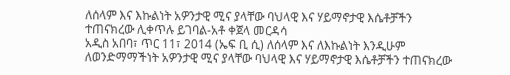ለሰላም እና እኩልነት አዎንታዊ ሚና ያላቸው ባህላዊ እና ሃይማኖታዊ እሴቶቻችን ተጠናክረው ሊቀጥሉ ይገባል-አቶ ቀጀላ መርዳሳ
አዲስ አበባ፣ ጥር 11፣ 2014 (ኤፍ ቢ ሲ) ለሰላም እና ለእኩልነት እንዲሁም ለወንድማማችነት አዎንታዊ ሚና ያላቸው ባህላዊ እና ሃይማኖታዊ እሴቶቻችን ተጠናክረው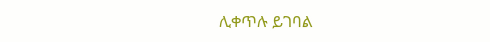ሊቀጥሉ ይገባል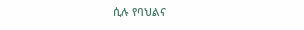ሲሉ የባህልና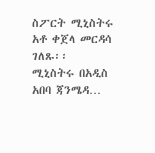ስፖርት ሚኒስትሩ አቶ ቀጀላ መርዳሳ ገለጹ፡፡
ሚኒስትሩ በአዲስ አበባ ጃንሜዳ…